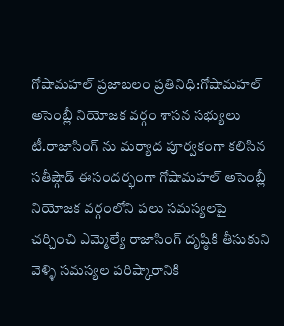గోషామహల్ ప్రజాబలం ప్రతినిధి:గోషామహల్ అసెంబ్లీ నియోజక వర్గం శాసన సభ్యులు టీ.రాజాసింగ్ ను మర్యాద పూర్వకంగా కలిసిన సతీష్గౌడ్ ఈసందర్భంగా గోషామహల్ అసెంబ్లీ నియోజక వర్గంలోని పలు సమస్యలపై చర్చించి ఎమ్మెల్యే రాజాసింగ్ దృష్ఠికి తీసుకుని వెళ్ళి సమస్యల పరిష్కారానికి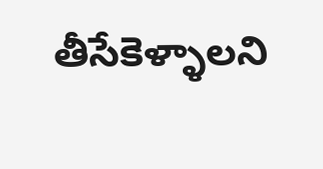తీసేకెళ్ళాలని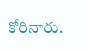కోరినారు.